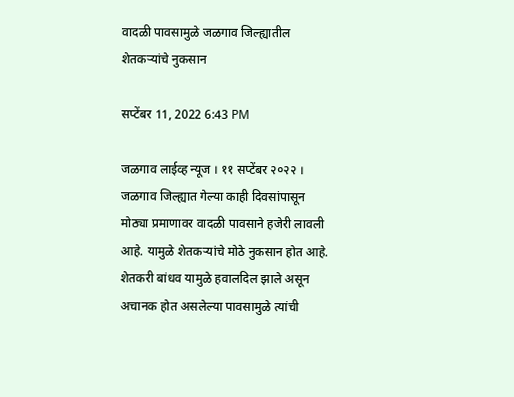वादळी पावसामुळे जळगाव जिल्ह्यातील शेतकऱ्यांचे नुकसान

सप्टेंबर 11, 2022 6:43 PM

जळगाव लाईव्ह न्यूज । ११ सप्टेंबर २०२२ । जळगाव जिल्ह्यात गेल्या काही दिवसांपासून मोठ्या प्रमाणावर वादळी पावसाने हजेरी लावली आहे. यामुळे शेतकऱ्यांचे मोठे नुकसान होत आहे. शेतकरी बांधव यामुळे हवालदिल झाले असून अचानक होत असलेल्या पावसामुळे त्यांची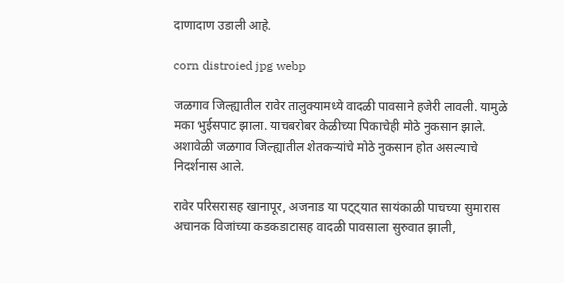दाणादाण उडाली आहे.

corn distroied jpg webp

जळगाव जिल्ह्यातील रावेर तालुक्यामध्ये वादळी पावसाने हजेरी लावली. यामुळे मका भुईसपाट झाला. याचबरोबर केळीच्या पिकाचेही मोठे नुकसान झाले. अशावेळी जळगाव जिल्ह्यातील शेतकऱ्यांचे मोठे नुकसान होत असल्याचे निदर्शनास आले.

रावेर परिसरासह खानापूर, अजनाड या पट्ट्यात सायंकाळी पाचच्या सुमारास अचानक विजांच्या कडकडाटासह वादळी पावसाला सुरुवात झाली,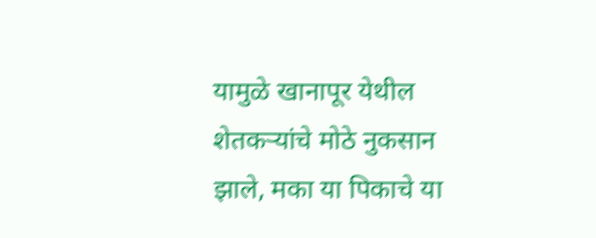यामुळे खानापूर येथील शेतकऱ्यांचे मोठे नुकसान झाले, मका या पिकाचे या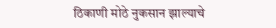ठिकाणी मोठे नुकसान झाल्याचे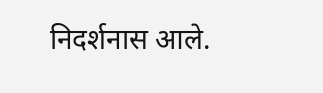निदर्शनास आले.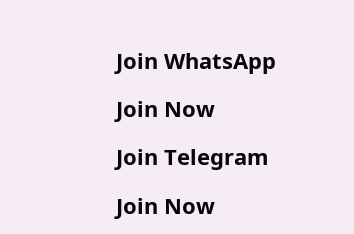Join WhatsApp

Join Now

Join Telegram

Join Now